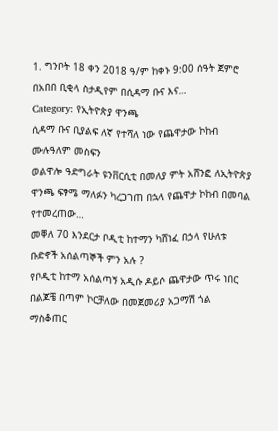1. ግንቦት 18 ቀን 2018 ዓ/ም ከቀኑ 9:00 ሰዓት ጀምሮ በአበበ ቢቂላ ስታዲየም በሲዳማ ቡና እና…
Category: የኢትዮጵያ ዋንጫ
ሲዳማ ቡና ቢያልፍ ለኛ የተሻለ ነው የጨዋታው ኮከብ ሙሉዓለም መስፍን
ወልዋሎ ዓድግራት ዩንቨርሲቲ በመለያ ምት አሸንፎ ለኢትዮጵያ ዋንጫ ፍፃሜ ማለፉን ካረጋገጠ በኋላ የጨዋታ ኮከብ በመባል የተመረጠው…
መቐለ 70 እንደርታ ቦዲቲ ከተማን ካሸነፈ በኃላ የሁለቱ ቡድኖች አሰልጣኞች ምን አሉ ?
የቦዲቲ ከተማ አሰልጣኝ አዲሱ ዶይሶ ጨዋታው ጥሩ ነበር በልጆቼ በጣም ኮርቻለው በመጀመሪያ አጋማሽ ጎል ማስቆጠር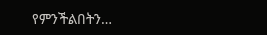የምንችልበትን…